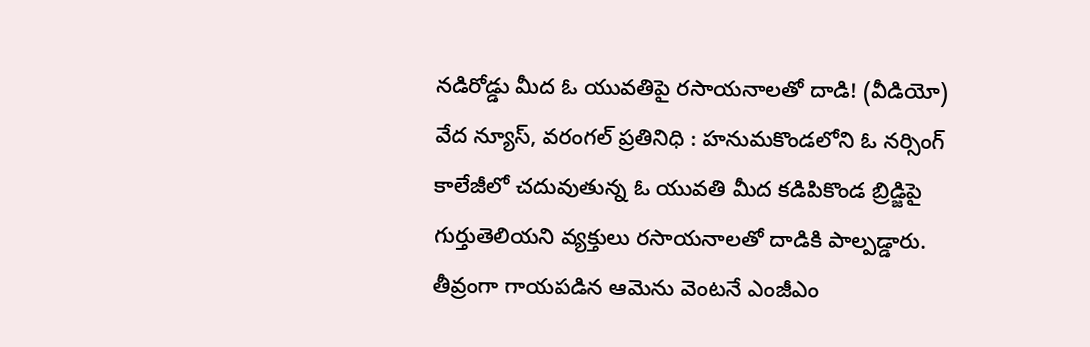నడిరోడ్డు మీద ఓ యువతిపై రసాయనాలతో దాడి! (వీడియో)
వేద న్యూస్, వరంగల్ ప్రతినిధి : హనుమకొండలోని ఓ నర్సింగ్ కాలేజీలో చదువుతున్న ఓ యువతి మీద కడిపికొండ బ్రిడ్జిపై గుర్తుతెలియని వ్యక్తులు రసాయనాలతో దాడికి పాల్పడ్డారు. తీవ్రంగా గాయపడిన ఆమెను వెంటనే ఎంజీఎం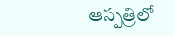ఆస్పత్రిలో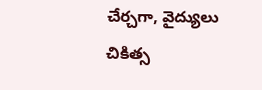చేర్చగా, వైద్యులు చికిత్స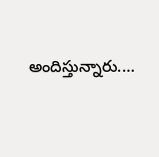అందిస్తున్నారు.…